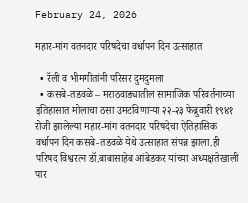February 24, 2026

महार-मांग वतनदार परिषदेचा वर्धापन दिन उत्साहात

  • रॅली व भीमगीतांनी परिसर दुमदुमला
  • कसबे-तडवळे – मराठवाड्यातील सामाजिक परिवर्तनाच्या इतिहासात मोलाचा ठसा उमटविणाऱ्या २२-२३ फेब्रुवारी १९४१ रोजी झालेल्या महार-मांग वतनदार परिषदेचा ऐतिहासिक वर्धापन दिन कसबे-तडवळे येथे उत्साहात संपन्न झाला.ही परिषद विश्वरत्न डॉ.बाबासाहेब आंबेडकर यांच्या अध्यक्षतेखाली पार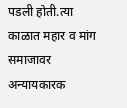पडली होती.त्या काळात महार व मांग समाजावर अन्यायकारक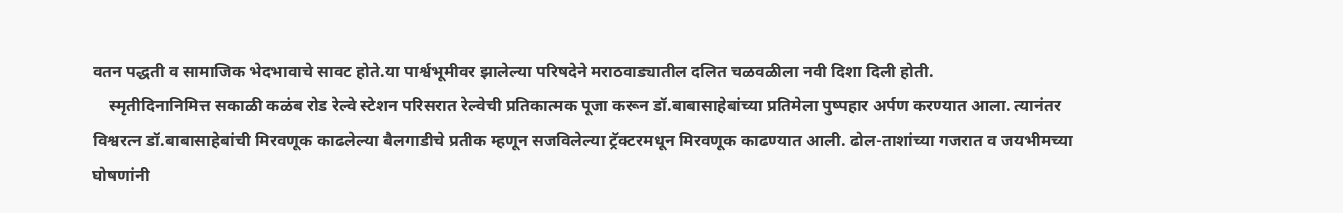वतन पद्धती व सामाजिक भेदभावाचे सावट होते.या पार्श्वभूमीवर झालेल्या परिषदेने मराठवाड्यातील दलित चळवळीला नवी दिशा दिली होती.
    स्मृतीदिनानिमित्त सकाळी कळंब रोड रेल्वे स्टेशन परिसरात रेल्वेची प्रतिकात्मक पूजा करून डॉ.बाबासाहेबांच्या प्रतिमेला पुष्पहार अर्पण करण्यात आला. त्यानंतर विश्वरत्न डॉ.बाबासाहेबांची मिरवणूक काढलेल्या बैलगाडीचे प्रतीक म्हणून सजविलेल्या ट्रॅक्टरमधून मिरवणूक काढण्यात आली. ढोल-ताशांच्या गजरात व जयभीमच्या घोषणांनी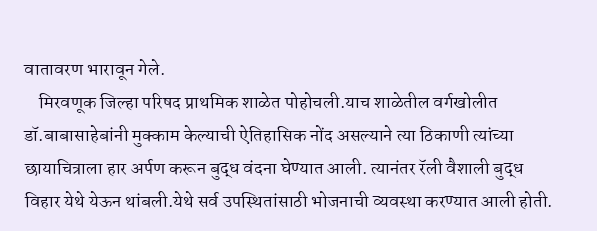वातावरण भारावून गेले.
    मिरवणूक जिल्हा परिषद प्राथमिक शाळेत पोहोचली.याच शाळेतील वर्गखोलीत डॉ.बाबासाहेबांनी मुक्काम केल्याची ऐतिहासिक नोंद असल्याने त्या ठिकाणी त्यांच्या छायाचित्राला हार अर्पण करून बुद्ध वंदना घेण्यात आली. त्यानंतर रॅली वैशाली बुद्ध विहार येथे येऊन थांबली.येथे सर्व उपस्थितांसाठी भोजनाची व्यवस्था करण्यात आली होती.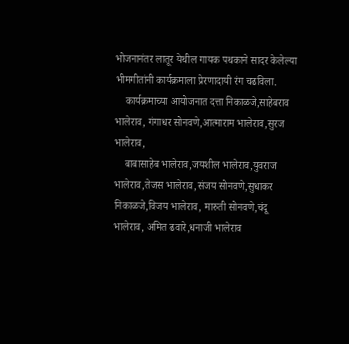भोजनानंतर लातूर येथील गायक पथकाने सादर केलेल्या भीमगीतांनी कार्यक्रमाला प्रेरणादायी रंग चढविला.
    कार्यक्रमाच्या आयोजनात दत्ता निकाळजे,साहेबराव भालेराव, गंगाधर सोनवणे,आत्माराम भालेराव,सुरज भालेराव,
    बाबासाहेब भालेराव,जयशील भालेराव,युवराज भालेराव,तेजस भालेराव,संजय सोनवणे,सुधाकर निकाळजे,विजय भालेराव, मारुती सोनवणे,चंदू भालेराव, अमित ढवारे,धनाजी भालेराव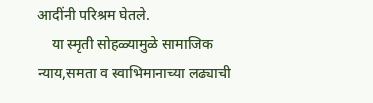आदींनी परिश्रम घेतले.
    या स्मृती सोहळ्यामुळे सामाजिक न्याय,समता व स्वाभिमानाच्या लढ्याची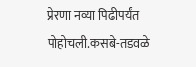प्रेरणा नव्या पिढीपर्यंत पोहोचली.कसबे-तडवळे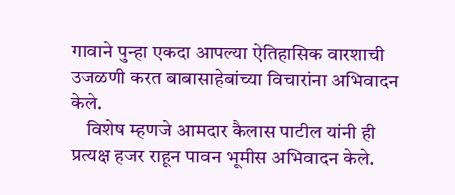गावाने पुन्हा एकदा आपल्या ऐतिहासिक वारशाची उजळणी करत बाबासाहेबांच्या विचारांना अभिवादन केले.
    विशेष म्हणजे आमदार कैलास पाटील यांनी ही प्रत्यक्ष हजर राहून पावन भूमीस अभिवादन केले.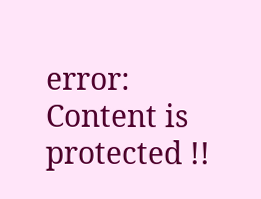error: Content is protected !!